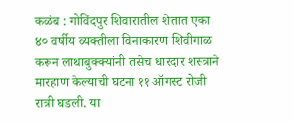कळंब : गोविंदपुर शिवारातील शेतात एका ४० वर्षीय व्यक्तीला विनाकारण शिवीगाळ करून लाथाबुक्क्यांनी तसेच धारदार शस्त्राने मारहाण केल्याची घटना ११ ऑगस्ट रोजी रात्री घडली. या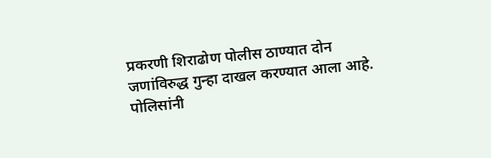प्रकरणी शिराढोण पोलीस ठाण्यात दोन जणांविरुद्ध गुन्हा दाखल करण्यात आला आहे.
पोलिसांनी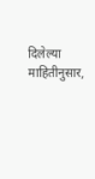दिलेल्या माहितीनुसार,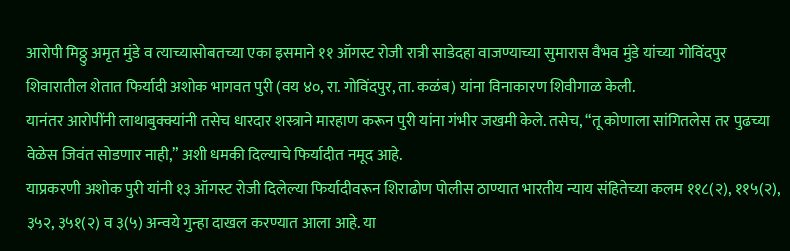आरोपी मिठ्ठु अमृत मुंडे व त्याच्यासोबतच्या एका इसमाने ११ ऑगस्ट रोजी रात्री साडेदहा वाजण्याच्या सुमारास वैभव मुंडे यांच्या गोविंदपुर शिवारातील शेतात फिर्यादी अशोक भागवत पुरी (वय ४०, रा. गोविंदपुर, ता. कळंब) यांना विनाकारण शिवीगाळ केली.
यानंतर आरोपींनी लाथाबुक्क्यांनी तसेच धारदार शस्त्राने मारहाण करून पुरी यांना गंभीर जखमी केले. तसेच, “तू कोणाला सांगितलेस तर पुढच्या वेळेस जिवंत सोडणार नाही,” अशी धमकी दिल्याचे फिर्यादीत नमूद आहे.
याप्रकरणी अशोक पुरी यांनी १३ ऑगस्ट रोजी दिलेल्या फिर्यादीवरून शिराढोण पोलीस ठाण्यात भारतीय न्याय संहितेच्या कलम ११८(२), ११५(२), ३५२, ३५१(२) व ३(५) अन्वये गुन्हा दाखल करण्यात आला आहे. या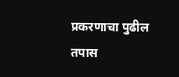प्रकरणाचा पुढील तपास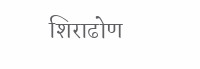शिराढोण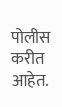पोलीस करीत आहेत.